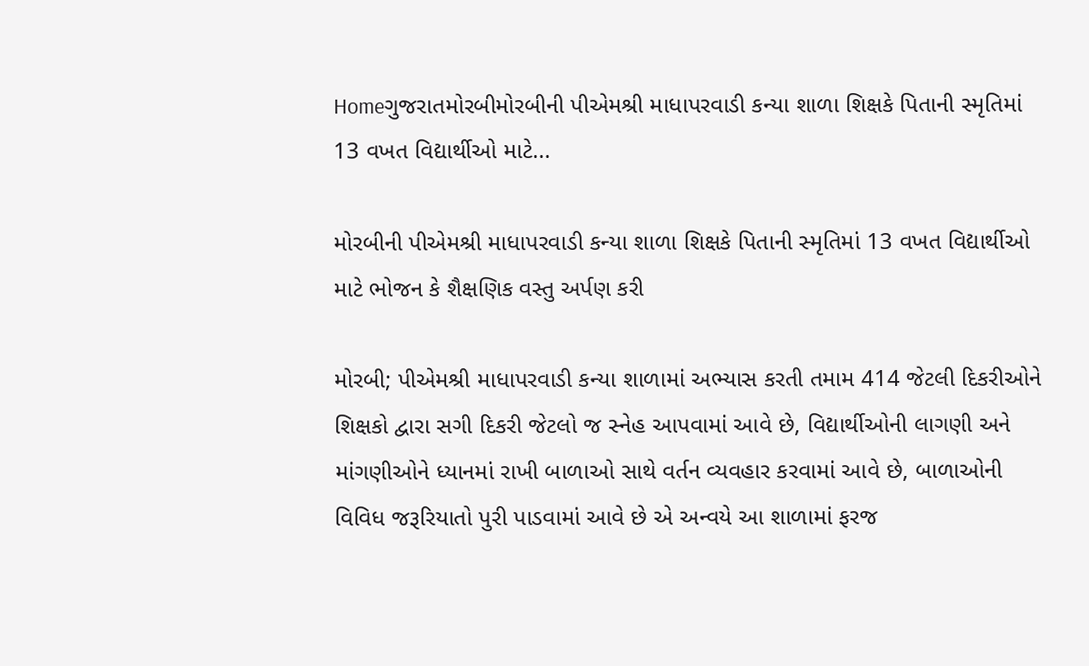Homeગુજરાતમોરબીમોરબીની પીએમશ્રી માધાપરવાડી કન્યા શાળા શિક્ષકે પિતાની સ્મૃતિમાં 13 વખત વિદ્યાર્થીઓ માટે...

મોરબીની પીએમશ્રી માધાપરવાડી કન્યા શાળા શિક્ષકે પિતાની સ્મૃતિમાં 13 વખત વિદ્યાર્થીઓ માટે ભોજન કે શૈક્ષણિક વસ્તુ અર્પણ કરી

મોરબી; પીએમશ્રી માધાપરવાડી કન્યા શાળામાં અભ્યાસ કરતી તમામ 414 જેટલી દિકરીઓને શિક્ષકો દ્વારા સગી દિકરી જેટલો જ સ્નેહ આપવામાં આવે છે, વિદ્યાર્થીઓની લાગણી અને માંગણીઓને ધ્યાનમાં રાખી બાળાઓ સાથે વર્તન વ્યવહાર કરવામાં આવે છે, બાળાઓની વિવિધ જરૂરિયાતો પુરી પાડવામાં આવે છે એ અન્વયે આ શાળામાં ફરજ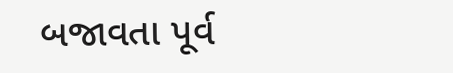બજાવતા પૂર્વ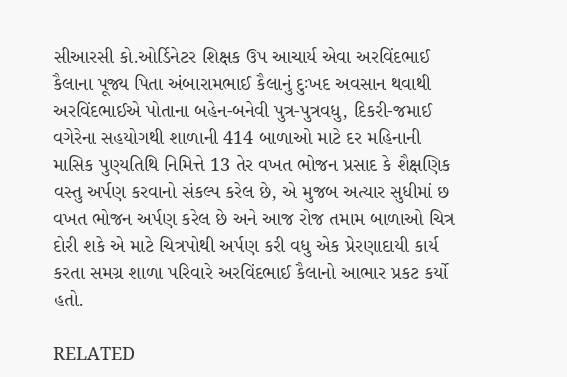સીઆરસી કો.ઓર્ડિનેટર શિક્ષક ઉપ આચાર્ય એવા અરવિંદભાઈ કૈલાના પૂજ્ય પિતા અંબારામભાઈ કૈલાનું દુઃખદ અવસાન થવાથી અરવિંદભાઈએ પોતાના બહેન-બનેવી પુત્ર-પુત્રવધુ, દિકરી-જમાઈ વગેરેના સહયોગથી શાળાની 414 બાળાઓ માટે દર મહિનાની માસિક પુણ્યતિથિ નિમિત્તે 13 તેર વખત ભોજન પ્રસાદ કે શૈક્ષણિક વસ્તુ અર્પણ કરવાનો સંકલ્પ કરેલ છે, એ મુજબ અત્યાર સુધીમાં છ વખત ભોજન અર્પણ કરેલ છે અને આજ રોજ તમામ બાળાઓ ચિત્ર દોરી શકે એ માટે ચિત્રપોથી અર્પણ કરી વધુ એક પ્રેરણાદાયી કાર્ય કરતા સમગ્ર શાળા પરિવારે અરવિંદભાઈ કૈલાનો આભાર પ્રકટ કર્યો હતો.

RELATED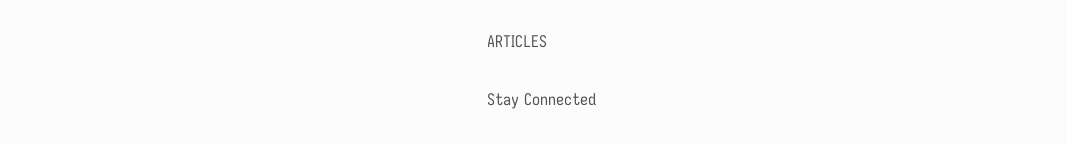ARTICLES

Stay Connected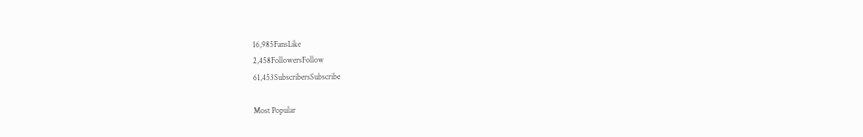16,985FansLike
2,458FollowersFollow
61,453SubscribersSubscribe

Most Popular